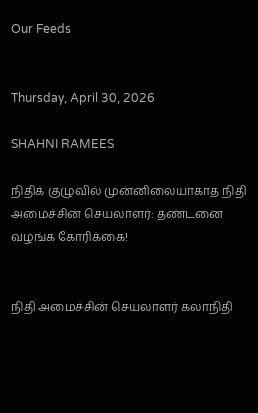Our Feeds


Thursday, April 30, 2026

SHAHNI RAMEES

நிதிக் குழுவில் முன்னிலையாகாத நிதி அமைச்சின் செயலாளர்: தண்டனை வழங்க கோரிக்கை!


நிதி அமைச்சின் செயலாளர் கலாநிதி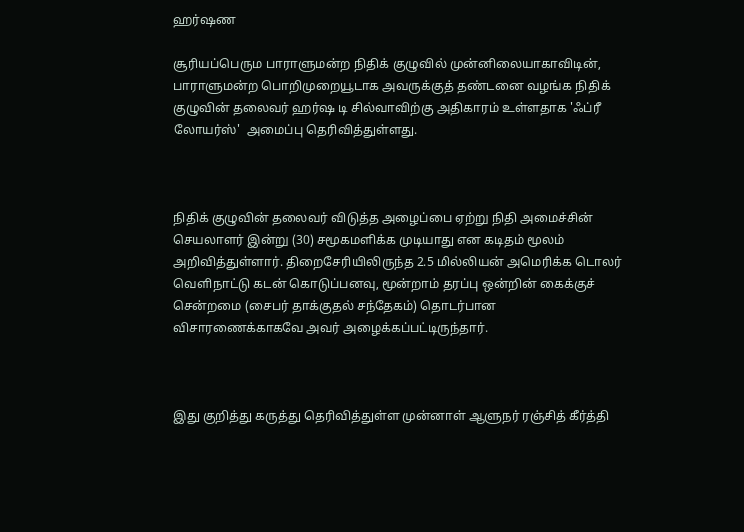ஹர்ஷண

சூரியப்பெரும பாராளுமன்ற நிதிக் குழுவில் முன்னிலையாகாவிடின், பாராளுமன்ற பொறிமுறையூடாக அவருக்குத் தண்டனை வழங்க நிதிக் குழுவின் தலைவர் ஹர்ஷ டி சில்வாவிற்கு அதிகாரம் உள்ளதாக 'ஃப்ரீ லோயர்ஸ்'  அமைப்பு தெரிவித்துள்ளது.



நிதிக் குழுவின் தலைவர் விடுத்த அழைப்பை ஏற்று நிதி அமைச்சின் செயலாளர் இன்று (30) சமூகமளிக்க முடியாது என கடிதம் மூலம் அறிவித்துள்ளார். திறைசேரியிலிருந்த 2.5 மில்லியன் அமெரிக்க டொலர் வெளிநாட்டு கடன் கொடுப்பனவு, மூன்றாம் தரப்பு ஒன்றின் கைக்குச் சென்றமை (சைபர் தாக்குதல் சந்தேகம்) தொடர்பான விசாரணைக்காகவே அவர் அழைக்கப்பட்டிருந்தார்.



இது குறித்து கருத்து தெரிவித்துள்ள முன்னாள் ஆளுநர் ரஞ்சித் கீர்த்தி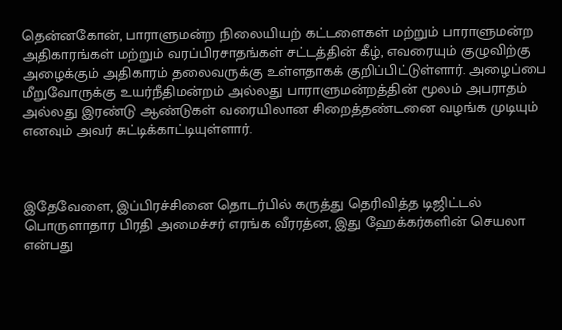தென்னகோன், பாராளுமன்ற நிலையியற் கட்டளைகள் மற்றும் பாராளுமன்ற அதிகாரங்கள் மற்றும் வரப்பிரசாதங்கள் சட்டத்தின் கீழ், எவரையும் குழுவிற்கு அழைக்கும் அதிகாரம் தலைவருக்கு உள்ளதாகக் குறிப்பிட்டுள்ளார். அழைப்பை மீறுவோருக்கு உயர்நீதிமன்றம் அல்லது பாராளுமன்றத்தின் மூலம் அபராதம் அல்லது இரண்டு ஆண்டுகள் வரையிலான சிறைத்தண்டனை வழங்க முடியும் எனவும் அவர் சுட்டிக்காட்டியுள்ளார்.



இதேவேளை, இப்பிரச்சினை தொடர்பில் கருத்து தெரிவித்த டிஜிட்டல் பொருளாதார பிரதி அமைச்சர் எரங்க வீரரத்ன, இது ஹேக்கர்களின் செயலா என்பது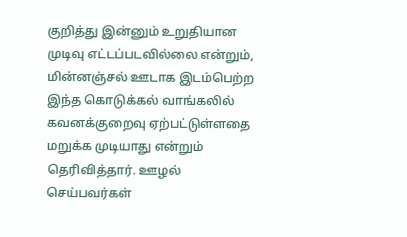குறித்து இன்னும் உறுதியான முடிவு எட்டப்படவில்லை என்றும், மின்னஞ்சல் ஊடாக இடம்பெற்ற இந்த கொடுக்கல் வாங்கலில் கவனக்குறைவு ஏற்பட்டுள்ளதை மறுக்க முடியாது என்றும் தெரிவித்தார். ஊழல் செய்பவர்கள்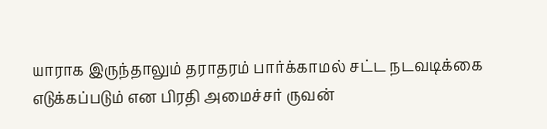யாராக இருந்தாலும் தராதரம் பார்க்காமல் சட்ட நடவடிக்கை எடுக்கப்படும் என பிரதி அமைச்சர் ருவன்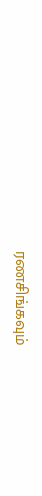ரணசிங்கவும்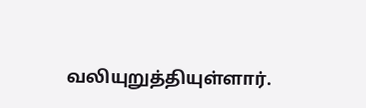வலியுறுத்தியுள்ளார்.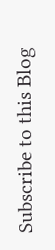Subscribe to this Blog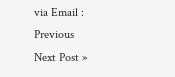via Email :
Previous
Next Post »